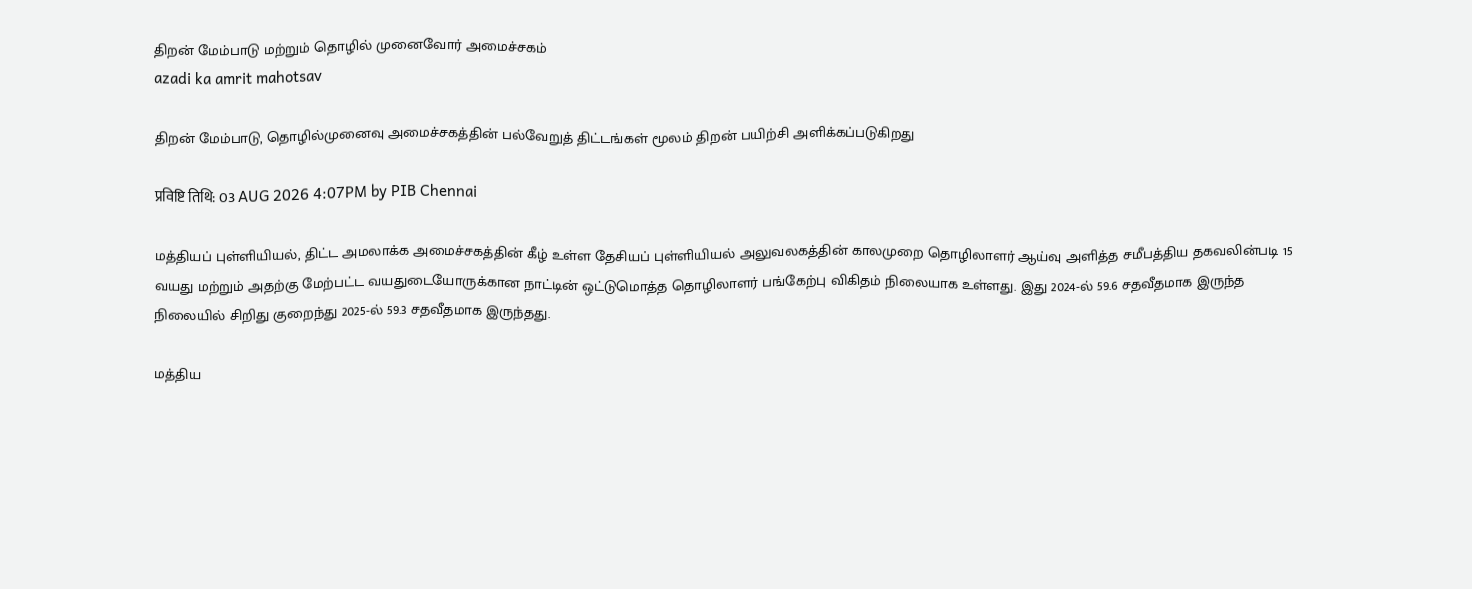திறன் மேம்பாடு மற்றும் தொழில் முனைவோர் அமைச்சகம்
azadi ka amrit mahotsav

திறன் மேம்பாடு, தொழில்முனைவு அமைச்சகத்தின் பல்வேறுத் திட்டங்கள் மூலம் திறன் பயிற்சி அளிக்கப்படுகிறது

प्रविष्टि तिथि: 03 AUG 2026 4:07PM by PIB Chennai

மத்தியப் புள்ளியியல், திட்ட அமலாக்க அமைச்சகத்தின் கீழ் உள்ள தேசியப் புள்ளியியல் அலுவலகத்தின் காலமுறை தொழிலாளர் ஆய்வு அளித்த சமீபத்திய தகவலின்படி 15 வயது மற்றும் அதற்கு மேற்பட்ட வயதுடையோருக்கான நாட்டின் ஒட்டுமொத்த தொழிலாளர் பங்கேற்பு விகிதம் நிலையாக உள்ளது. இது 2024-ல் 59.6 சதவீதமாக இருந்த நிலையில் சிறிது குறைந்து 2025-ல் 59.3 சதவீதமாக இருந்தது.

மத்திய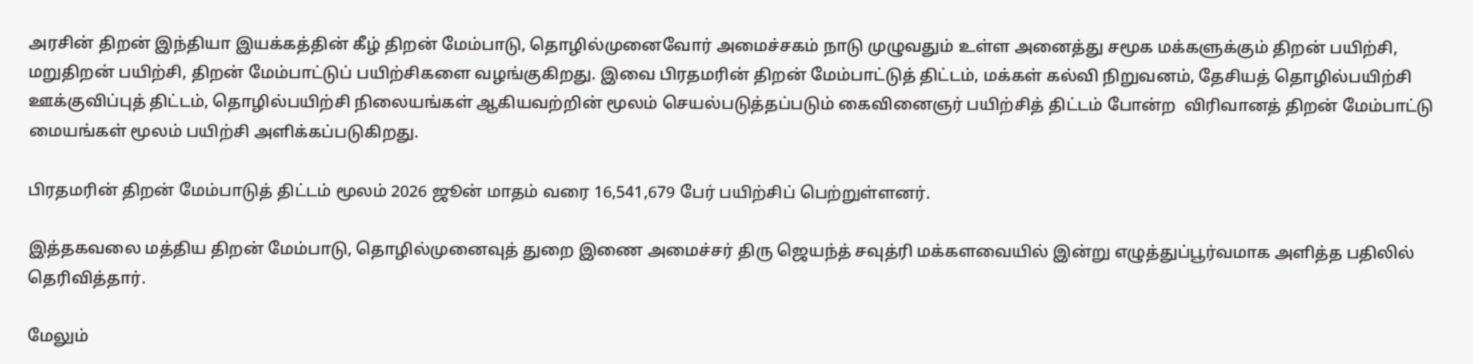அரசின் திறன் இந்தியா இயக்கத்தின் கீழ் திறன் மேம்பாடு, தொழில்முனைவோர் அமைச்சகம் நாடு முழுவதும் உள்ள அனைத்து சமூக மக்களுக்கும் திறன் பயிற்சி, மறுதிறன் பயிற்சி, திறன் மேம்பாட்டுப் பயிற்சிகளை வழங்குகிறது. இவை பிரதமரின் திறன் மேம்பாட்டுத் திட்டம், மக்கள் கல்வி நிறுவனம், தேசியத் தொழில்பயிற்சி ஊக்குவிப்புத் திட்டம், தொழில்பயிற்சி நிலையங்கள் ஆகியவற்றின் மூலம் செயல்படுத்தப்படும் கைவினைஞர் பயிற்சித் திட்டம் போன்ற  விரிவானத் திறன் மேம்பாட்டு மையங்கள் மூலம் பயிற்சி அளிக்கப்படுகிறது.

பிரதமரின் திறன் மேம்பாடுத் திட்டம் மூலம் 2026 ஜூன் மாதம் வரை 16,541,679 பேர் பயிற்சிப் பெற்றுள்ளனர்.

இத்தகவலை மத்திய திறன் மேம்பாடு, தொழில்முனைவுத் துறை இணை அமைச்சர் திரு ஜெயந்த் சவுத்ரி மக்களவையில் இன்று எழுத்துப்பூர்வமாக அளித்த பதிலில் தெரிவித்தார்.

மேலும்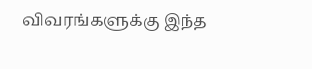விவரங்களுக்கு இந்த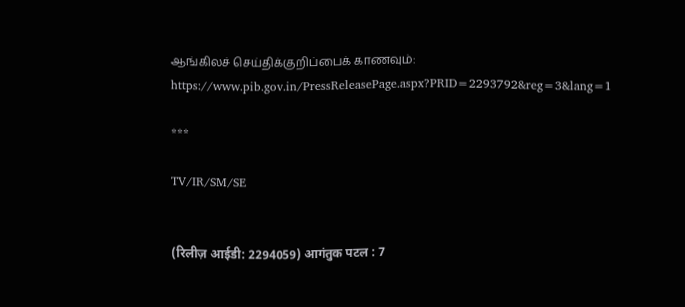ஆங்கிலச் செய்திக்குறிப்பைக் காணவும்: https://www.pib.gov.in/PressReleasePage.aspx?PRID=2293792&reg=3&lang=1

***

TV/IR/SM/SE


(रिलीज़ आईडी: 2294059) आगंतुक पटल : 7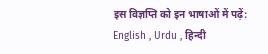इस विज्ञप्ति को इन भाषाओं में पढ़ें: English , Urdu , हिन्दी